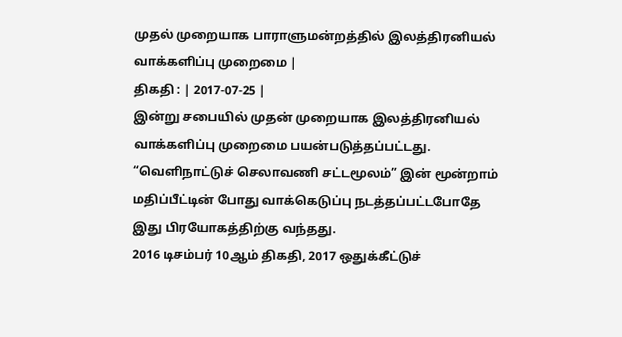முதல் முறையாக பாராளுமன்றத்தில் இலத்திரனியல் வாக்களிப்பு முறைமை |
திகதி : | 2017-07-25 |
இன்று சபையில் முதன் முறையாக இலத்திரனியல் வாக்களிப்பு முறைமை பயன்படுத்தப்பட்டது. “வெளிநாட்டுச் செலாவணி சட்டமூலம்” இன் மூன்றாம் மதிப்பீட்டின் போது வாக்கெடுப்பு நடத்தப்பட்டபோதே இது பிரயோகத்திற்கு வந்தது.
2016 டிசம்பர் 10ஆம் திகதி, 2017 ஒதுக்கீட்டுச்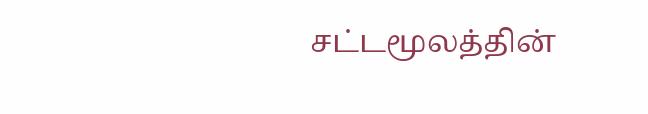சட்டமூலத்தின்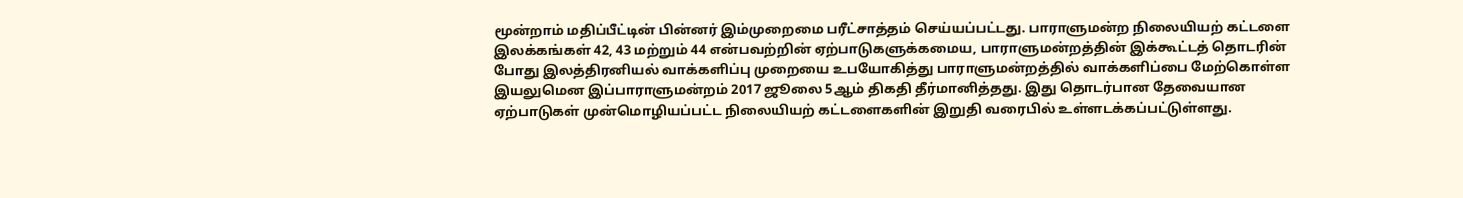மூன்றாம் மதிப்பீட்டின் பின்னர் இம்முறைமை பரீட்சாத்தம் செய்யப்பட்டது. பாராளுமன்ற நிலையியற் கட்டளை இலக்கங்கள் 42, 43 மற்றும் 44 என்பவற்றின் ஏற்பாடுகளுக்கமைய, பாராளுமன்றத்தின் இக்கூட்டத் தொடரின் போது இலத்திரனியல் வாக்களிப்பு முறையை உபயோகித்து பாராளுமன்றத்தில் வாக்களிப்பை மேற்கொள்ள இயலுமென இப்பாராளுமன்றம் 2017 ஜூலை 5ஆம் திகதி தீர்மானித்தது. இது தொடர்பான தேவையான ஏற்பாடுகள் முன்மொழியப்பட்ட நிலையியற் கட்டளைகளின் இறுதி வரைபில் உள்ளடக்கப்பட்டுள்ளது.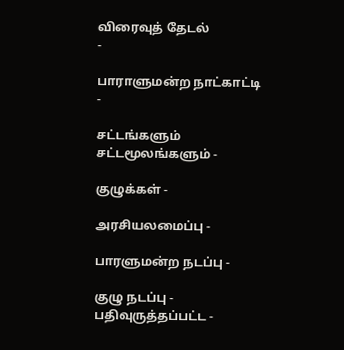விரைவுத் தேடல்
-

பாராளுமன்ற நாட்காட்டி -

சட்டங்களும் சட்டமூலங்களும் -

குழுக்கள் -

அரசியலமைப்பு -

பாரளுமன்ற நடப்பு -

குழு நடப்பு - பதிவுருத்தப்பட்ட -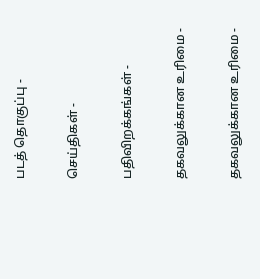படத் தொகுப்பு -

செய்திகள் -

பதிவிறக்கங்கள் -

தகவலுக்கான உரிமை -

தகவலுக்கான உரிமை -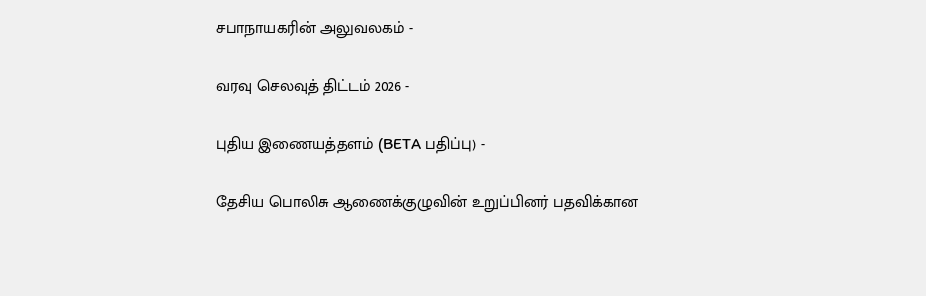சபாநாயகரின் அலுவலகம் -

வரவு செலவுத் திட்டம் 2026 -

புதிய இணையத்தளம் (BETA பதிப்பு) -

தேசிய பொலிசு ஆணைக்குழுவின் உறுப்பினர் பதவிக்கான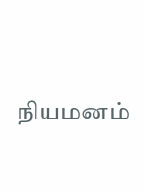நியமனம்